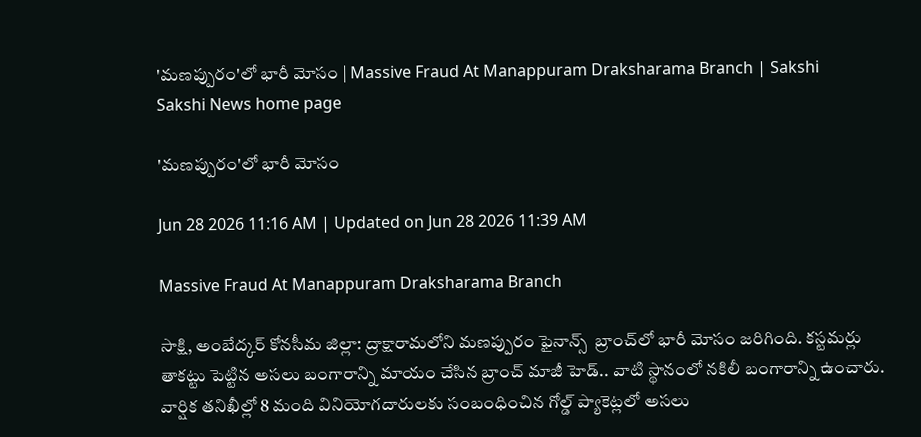'మణప్పురం'లో భారీ మోసం | Massive Fraud At Manappuram Draksharama Branch | Sakshi
Sakshi News home page

'మణప్పురం'లో భారీ మోసం

Jun 28 2026 11:16 AM | Updated on Jun 28 2026 11:39 AM

Massive Fraud At Manappuram Draksharama Branch

సాక్షి, అంబేద్కర్ కోనసీమ జిల్లా: ద్రాక్షారామలోని మణప్పురం ఫైనాన్స్  బ్రాంచ్‌లో భారీ మోసం జరిగింది. కస్టమర్లు తాకట్టు పెట్టిన అసలు బంగారాన్ని మాయం చేసిన బ్రాంచ్ మాజీ హెడ్.. వాటి స్థానంలో నకిలీ బంగారాన్ని ఉంచారు. వార్షిక తనిఖీల్లో 8 మంది వినియోగదారులకు సంబంధించిన గోల్డ్ ప్యాకెట్లలో అసలు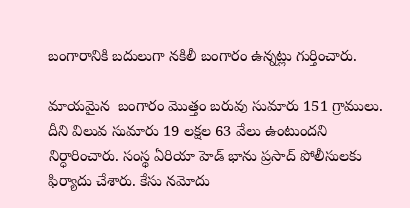బంగారానికి బదులుగా నకిలీ బంగారం ఉన్నట్లు గుర్తించారు.

మాయమైన  బంగారం మొత్తం బరువు సుమారు 151 గ్రాములు. దీని విలువ సుమారు 19 లక్షల 63 వేలు ఉంటుందని నిర్ధారించారు. సంస్థ ఏరియా హెడ్ భాను ప్రసాద్ పోలీసులకు ఫిర్యాదు చేశారు. కేసు నమోదు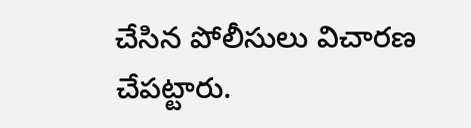చేసిన పోలీసులు విచారణ చేపట్టారు.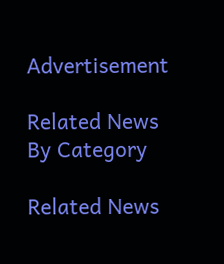Advertisement

Related News By Category

Related News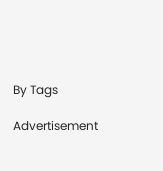By Tags

Advertisement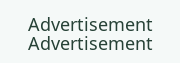Advertisement
Advertisement